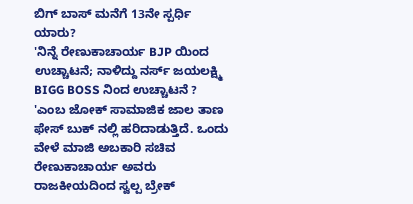ಬಿಗ್ ಬಾಸ್ ಮನೆಗೆ 13ನೇ ಸ್ಪರ್ಧಿ ಯಾರು?
'ನಿನ್ನೆ ರೇಣುಕಾಚಾರ್ಯ BJP ಯಿಂದ ಉಚ್ಚಾಟನೆ; ನಾಳಿದ್ದು ನರ್ಸ್ ಜಯಲಕ್ಷ್ಮಿ BIGG BOSS ನಿಂದ ಉಚ್ಚಾಟನೆ ? 'ಎಂಬ ಜೋಕ್ ಸಾಮಾಜಿಕ ಜಾಲ ತಾಣ ಫೇಸ್ ಬುಕ್ ನಲ್ಲಿ ಹರಿದಾಡುತ್ತಿದೆ. ಒಂದು ವೇಳೆ ಮಾಜಿ ಅಬಕಾರಿ ಸಚಿವ ರೇಣುಕಾಚಾರ್ಯ ಅವರು ರಾಜಕೀಯದಿಂದ ಸ್ವಲ್ಪ ಬ್ರೇಕ್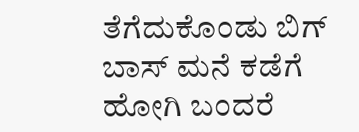ತೆಗೆದುಕೊಂಡು ಬಿಗ್ ಬಾಸ್ ಮನೆ ಕಡೆಗೆ ಹೋಗಿ ಬಂದರೆ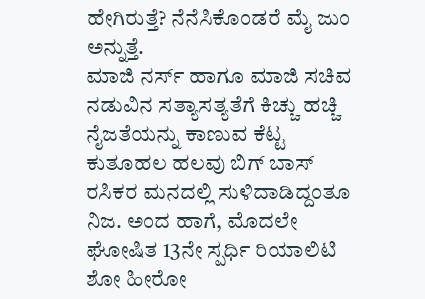ಹೇಗಿರುತ್ತೆ? ನೆನೆಸಿಕೊಂಡರೆ ಮೈ ಜುಂ ಅನ್ನುತ್ತೆ.
ಮಾಜಿ ನರ್ಸ್ ಹಾಗೂ ಮಾಜಿ ಸಚಿವ ನಡುವಿನ ಸತ್ಯಾಸತ್ಯತೆಗೆ ಕಿಚ್ಚು ಹಚ್ಚಿ ನೈಜತೆಯನ್ನು ಕಾಣುವ ಕೆಟ್ಟ ಕುತೂಹಲ ಹಲವು ಬಿಗ್ ಬಾಸ್ ರಸಿಕರ ಮನದಲ್ಲಿ ಸುಳಿದಾಡಿದ್ದಂತೂ ನಿಜ. ಅಂದ ಹಾಗೆ, ಮೊದಲೇ ಘೋಷಿತ 13ನೇ ಸ್ಪರ್ಧಿ ರಿಯಾಲಿಟಿ ಶೋ ಹೀರೋ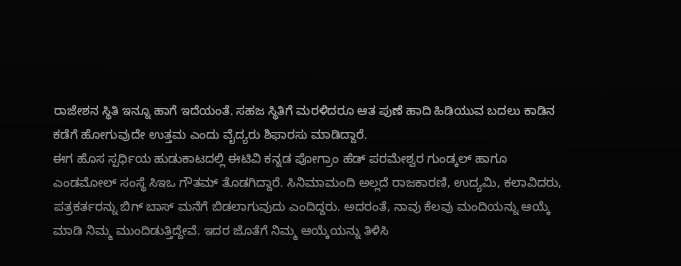ರಾಜೇಶನ ಸ್ಥಿತಿ ಇನ್ನೂ ಹಾಗೆ ಇದೆಯಂತೆ. ಸಹಜ ಸ್ಥಿತಿಗೆ ಮರಳಿದರೂ ಆತ ಪುಣೆ ಹಾದಿ ಹಿಡಿಯುವ ಬದಲು ಕಾಡಿನ ಕಡೆಗೆ ಹೋಗುವುದೇ ಉತ್ತಮ ಎಂದು ವೈದ್ಯರು ಶಿಫಾರಸು ಮಾಡಿದ್ದಾರೆ.
ಈಗ ಹೊಸ ಸ್ಪರ್ಧಿಯ ಹುಡುಕಾಟದಲ್ಲಿ ಈಟಿವಿ ಕನ್ನಡ ಪೋಗ್ರಾಂ ಹೆಡ್ ಪರಮೇಶ್ವರ ಗುಂಡ್ಕಲ್ ಹಾಗೂ ಎಂಡಮೋಲ್ ಸಂಸ್ಥೆ ಸಿಇಒ ಗೌತಮ್ ತೊಡಗಿದ್ದಾರೆ. ಸಿನಿಮಾಮಂದಿ ಅಲ್ಲದೆ ರಾಜಕಾರಣಿ, ಉದ್ಯಮಿ, ಕಲಾವಿದರು, ಪತ್ರಕರ್ತರನ್ನು ಬಿಗ್ ಬಾಸ್ ಮನೆಗೆ ಬಿಡಲಾಗುವುದು ಎಂದಿದ್ದರು. ಅದರಂತೆ, ನಾವು ಕೆಲವು ಮಂದಿಯನ್ನು ಆಯ್ಕೆ ಮಾಡಿ ನಿಮ್ಮ ಮುಂದಿಡುತ್ತಿದ್ದೇವೆ. ಇದರ ಜೊತೆಗೆ ನಿಮ್ಮ ಆಯ್ಕೆಯನ್ನು ತಿಳಿಸಿ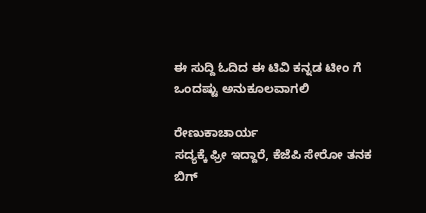ಈ ಸುದ್ದಿ ಓದಿದ ಈ ಟಿವಿ ಕನ್ನಡ ಟೀಂ ಗೆ ಒಂದಷ್ಟು ಅನುಕೂಲವಾಗಲಿ

ರೇಣುಕಾಚಾರ್ಯ
ಸದ್ಯಕ್ಕೆ ಫ್ರೀ ಇದ್ದಾರೆ, ಕೆಜೆಪಿ ಸೇರೋ ತನಕ ಬಿಗ್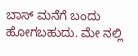ಬಾಸ್ ಮನೆಗೆ ಬಂದು ಹೋಗಬಹುದು. ಮೇ ನಲ್ಲಿ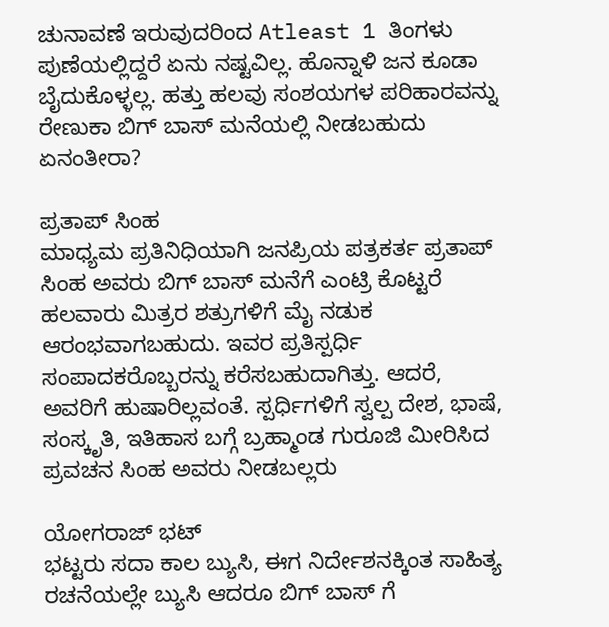ಚುನಾವಣೆ ಇರುವುದರಿಂದ Atleast 1 ತಿಂಗಳು ಪುಣೆಯಲ್ಲಿದ್ದರೆ ಏನು ನಷ್ಟವಿಲ್ಲ. ಹೊನ್ನಾಳಿ ಜನ ಕೂಡಾ ಬೈದುಕೊಳ್ಳಲ್ಲ. ಹತ್ತು ಹಲವು ಸಂಶಯಗಳ ಪರಿಹಾರವನ್ನು ರೇಣುಕಾ ಬಿಗ್ ಬಾಸ್ ಮನೆಯಲ್ಲಿ ನೀಡಬಹುದು ಏನಂತೀರಾ?

ಪ್ರತಾಪ್ ಸಿಂಹ
ಮಾಧ್ಯಮ ಪ್ರತಿನಿಧಿಯಾಗಿ ಜನಪ್ರಿಯ ಪತ್ರಕರ್ತ ಪ್ರತಾಪ್ ಸಿಂಹ ಅವರು ಬಿಗ್ ಬಾಸ್ ಮನೆಗೆ ಎಂಟ್ರಿ ಕೊಟ್ಟರೆ ಹಲವಾರು ಮಿತ್ರರ ಶತ್ರುಗಳಿಗೆ ಮೈ ನಡುಕ ಆರಂಭವಾಗಬಹುದು. ಇವರ ಪ್ರತಿಸ್ಪರ್ಧಿ ಸಂಪಾದಕರೊಬ್ಬರನ್ನು ಕರೆಸಬಹುದಾಗಿತ್ತು. ಆದರೆ, ಅವರಿಗೆ ಹುಷಾರಿಲ್ಲವಂತೆ. ಸ್ಪರ್ಧಿಗಳಿಗೆ ಸ್ವಲ್ಪ ದೇಶ, ಭಾಷೆ, ಸಂಸ್ಕೃತಿ, ಇತಿಹಾಸ ಬಗ್ಗೆ ಬ್ರಹ್ಮಾಂಡ ಗುರೂಜಿ ಮೀರಿಸಿದ ಪ್ರವಚನ ಸಿಂಹ ಅವರು ನೀಡಬಲ್ಲರು

ಯೋಗರಾಜ್ ಭಟ್
ಭಟ್ಟರು ಸದಾ ಕಾಲ ಬ್ಯುಸಿ, ಈಗ ನಿರ್ದೇಶನಕ್ಕಿಂತ ಸಾಹಿತ್ಯ ರಚನೆಯಲ್ಲೇ ಬ್ಯುಸಿ ಆದರೂ ಬಿಗ್ ಬಾಸ್ ಗೆ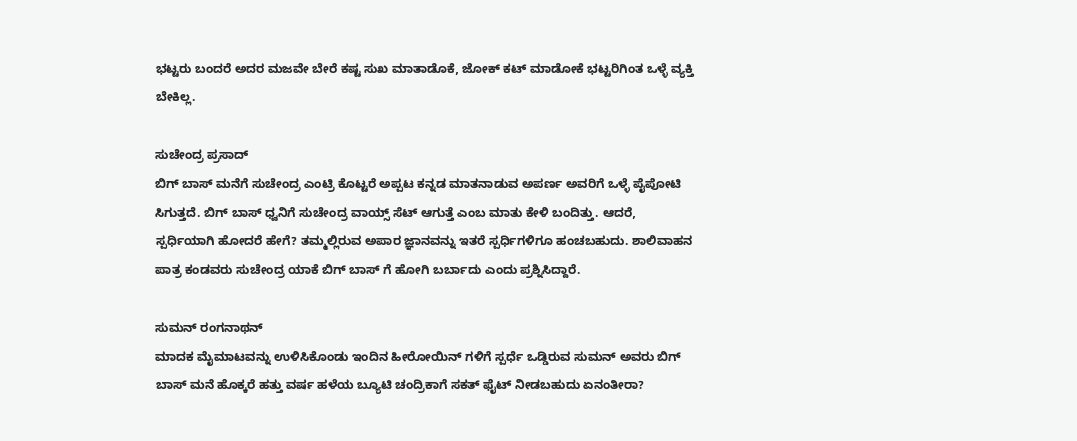ಭಟ್ಟರು ಬಂದರೆ ಅದರ ಮಜವೇ ಬೇರೆ ಕಷ್ಟ ಸುಖ ಮಾತಾಡೊಕೆ, ಜೋಕ್ ಕಟ್ ಮಾಡೋಕೆ ಭಟ್ಟರಿಗಿಂತ ಒಳ್ಳೆ ವ್ಯಕ್ತಿ ಬೇಕಿಲ್ಲ.

ಸುಚೇಂದ್ರ ಪ್ರಸಾದ್
ಬಿಗ್ ಬಾಸ್ ಮನೆಗೆ ಸುಚೇಂದ್ರ ಎಂಟ್ರಿ ಕೊಟ್ಟರೆ ಅಪ್ಪಟ ಕನ್ನಡ ಮಾತನಾಡುವ ಅಪರ್ಣ ಅವರಿಗೆ ಒಳ್ಳೆ ಪೈಪೋಟಿ ಸಿಗುತ್ತದೆ. ಬಿಗ್ ಬಾಸ್ ಧ್ವನಿಗೆ ಸುಚೇಂದ್ರ ವಾಯ್ಸ್ ಸೆಟ್ ಆಗುತ್ತೆ ಎಂಬ ಮಾತು ಕೇಳಿ ಬಂದಿತ್ತು. ಆದರೆ, ಸ್ಪರ್ಧಿಯಾಗಿ ಹೋದರೆ ಹೇಗೆ? ತಮ್ಮಲ್ಲಿರುವ ಅಪಾರ ಜ್ಞಾನವನ್ನು ಇತರೆ ಸ್ಪರ್ಧಿಗಳಿಗೂ ಹಂಚಬಹುದು. ಶಾಲಿವಾಹನ ಪಾತ್ರ ಕಂಡವರು ಸುಚೇಂದ್ರ ಯಾಕೆ ಬಿಗ್ ಬಾಸ್ ಗೆ ಹೋಗಿ ಬರ್ಬಾದು ಎಂದು ಪ್ರಶ್ನಿಸಿದ್ದಾರೆ.

ಸುಮನ್ ರಂಗನಾಥನ್
ಮಾದಕ ಮೈಮಾಟವನ್ನು ಉಳಿಸಿಕೊಂಡು ಇಂದಿನ ಹೀರೋಯಿನ್ ಗಳಿಗೆ ಸ್ಪರ್ಧೆ ಒಡ್ಡಿರುವ ಸುಮನ್ ಅವರು ಬಿಗ್ ಬಾಸ್ ಮನೆ ಹೊಕ್ಕರೆ ಹತ್ತು ವರ್ಷ ಹಳೆಯ ಬ್ಯೂಟಿ ಚಂದ್ರಿಕಾಗೆ ಸಕತ್ ಫೈಟ್ ನೀಡಬಹುದು ಏನಂತೀರಾ?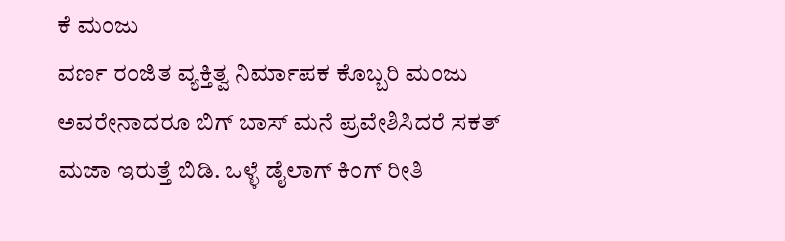ಕೆ ಮಂಜು
ವರ್ಣ ರಂಜಿತ ವ್ಯಕ್ತಿತ್ವ ನಿರ್ಮಾಪಕ ಕೊಬ್ಬರಿ ಮಂಜು ಅವರೇನಾದರೂ ಬಿಗ್ ಬಾಸ್ ಮನೆ ಪ್ರವೇಶಿಸಿದರೆ ಸಕತ್ ಮಜಾ ಇರುತ್ತೆ ಬಿಡಿ. ಒಳ್ಳೆ ಡೈಲಾಗ್ ಕಿಂಗ್ ರೀತಿ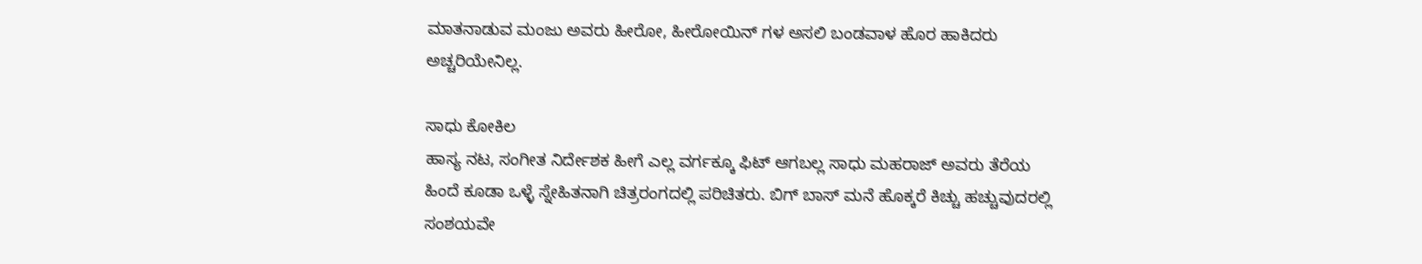ಮಾತನಾಡುವ ಮಂಜು ಅವರು ಹೀರೋ, ಹೀರೋಯಿನ್ ಗಳ ಅಸಲಿ ಬಂಡವಾಳ ಹೊರ ಹಾಕಿದರು ಅಚ್ಚರಿಯೇನಿಲ್ಲ.

ಸಾಧು ಕೋಕಿಲ
ಹಾಸ್ಯ ನಟ, ಸಂಗೀತ ನಿರ್ದೇಶಕ ಹೀಗೆ ಎಲ್ಲ ವರ್ಗಕ್ಕೂ ಫಿಟ್ ಆಗಬಲ್ಲ ಸಾಧು ಮಹರಾಜ್ ಅವರು ತೆರೆಯ ಹಿಂದೆ ಕೂಡಾ ಒಳ್ಳೆ ಸ್ನೇಹಿತನಾಗಿ ಚಿತ್ರರಂಗದಲ್ಲಿ ಪರಿಚಿತರು. ಬಿಗ್ ಬಾಸ್ ಮನೆ ಹೊಕ್ಕರೆ ಕಿಚ್ಚು ಹಚ್ಚುವುದರಲ್ಲಿ ಸಂಶಯವೇ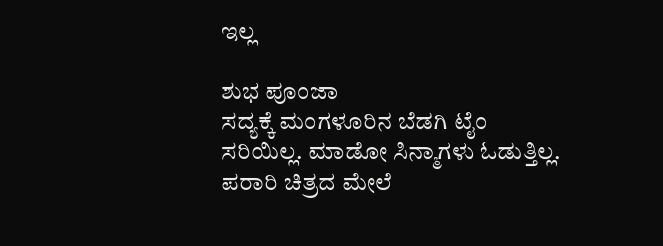ಇಲ್ಲ

ಶುಭ ಪೂಂಜಾ
ಸದ್ಯಕ್ಕೆ ಮಂಗಳೂರಿನ ಬೆಡಗಿ ಟೈಂ ಸರಿಯಿಲ್ಲ. ಮಾಡೋ ಸಿನ್ಮಾಗಳು ಓಡುತ್ತಿಲ್ಲ. ಪರಾರಿ ಚಿತ್ರದ ಮೇಲೆ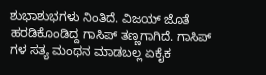ಶುಭಾಶುಭಗಳು ನಿಂತಿದೆ. ವಿಜಯ್ ಜೊತೆ ಹರಡಿಕೊಂಡಿದ್ದ ಗಾಸಿಪ್ ತಣ್ಣಗಾಗಿದೆ. ಗಾಸಿಪ್ ಗಳ ಸತ್ಯ ಮಂಥನ ಮಾಡಬಲ್ಲ ಏಕೈಕ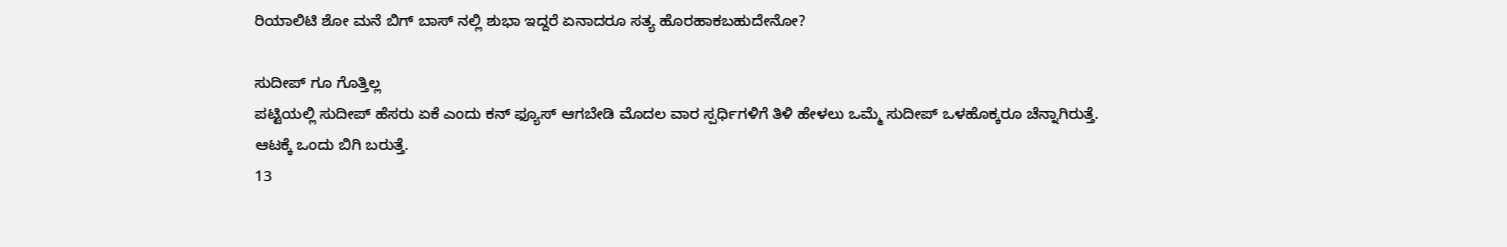ರಿಯಾಲಿಟಿ ಶೋ ಮನೆ ಬಿಗ್ ಬಾಸ್ ನಲ್ಲಿ ಶುಭಾ ಇದ್ದರೆ ಏನಾದರೂ ಸತ್ಯ ಹೊರಹಾಕಬಹುದೇನೋ?

ಸುದೀಪ್ ಗೂ ಗೊತ್ತಿಲ್ಲ
ಪಟ್ಟಿಯಲ್ಲಿ ಸುದೀಪ್ ಹೆಸರು ಏಕೆ ಎಂದು ಕನ್ ಫ್ಯೂಸ್ ಆಗಬೇಡಿ ಮೊದಲ ವಾರ ಸ್ಪರ್ಧಿಗಳಿಗೆ ತಿಳಿ ಹೇಳಲು ಒಮ್ಮೆ ಸುದೀಪ್ ಒಳಹೊಕ್ಕರೂ ಚೆನ್ನಾಗಿರುತ್ತೆ. ಆಟಕ್ಕೆ ಒಂದು ಬಿಗಿ ಬರುತ್ತೆ.
13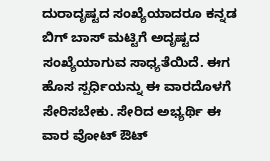ದುರಾದೃಷ್ಟದ ಸಂಖ್ಯೆಯಾದರೂ ಕನ್ನಡ ಬಿಗ್ ಬಾಸ್ ಮಟ್ಟಿಗೆ ಅದೃಷ್ಟದ ಸಂಖ್ಯೆಯಾಗುವ ಸಾಧ್ಯತೆಯಿದೆ. ಈಗ ಹೊಸ ಸ್ಪರ್ಧಿಯನ್ನು ಈ ವಾರದೊಳಗೆ ಸೇರಿಸಬೇಕು. ಸೇರಿದ ಅಭ್ಯರ್ಥಿ ಈ ವಾರ ವೋಟ್ ಔಟ್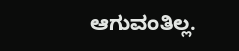ಆಗುವಂತಿಲ್ಲ.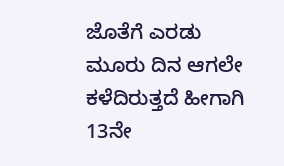ಜೊತೆಗೆ ಎರಡು ಮೂರು ದಿನ ಆಗಲೇ ಕಳೆದಿರುತ್ತದೆ ಹೀಗಾಗಿ 13ನೇ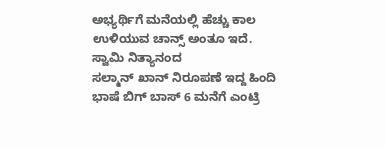ಅಭ್ಯರ್ಥಿಗೆ ಮನೆಯಲ್ಲಿ ಹೆಚ್ಚು ಕಾಲ ಉಳಿಯುವ ಚಾನ್ಸ್ ಅಂತೂ ಇದೆ.
ಸ್ವಾಮಿ ನಿತ್ಯಾನಂದ
ಸಲ್ಮಾನ್ ಖಾನ್ ನಿರೂಪಣೆ ಇದ್ದ ಹಿಂದಿ ಭಾಷೆ ಬಿಗ್ ಬಾಸ್ 6 ಮನೆಗೆ ಎಂಟ್ರಿ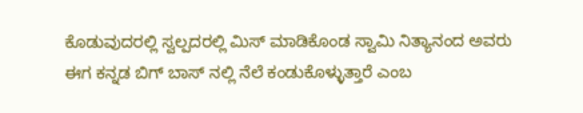ಕೊಡುವುದರಲ್ಲಿ ಸ್ವಲ್ಪದರಲ್ಲಿ ಮಿಸ್ ಮಾಡಿಕೊಂಡ ಸ್ವಾಮಿ ನಿತ್ಯಾನಂದ ಅವರು ಈಗ ಕನ್ನಡ ಬಿಗ್ ಬಾಸ್ ನಲ್ಲಿ ನೆಲೆ ಕಂಡುಕೊಳ್ಳುತ್ತಾರೆ ಎಂಬ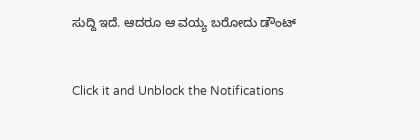ಸುದ್ದಿ ಇದೆ. ಆದರೂ ಆ ವಯ್ಯ ಬರೋದು ಡೌಂಟ್


Click it and Unblock the Notifications